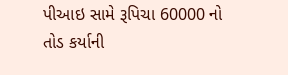પીઆઇ સામે રૂપિચા 60000 નો તોડ કર્યાની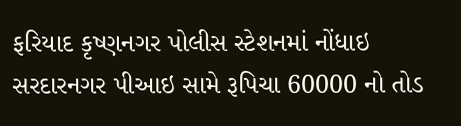ફરિયાદ કૃષ્ણનગર પોલીસ સ્ટેશનમાં નોંધાઇ
સરદારનગર પીઆઇ સામે રૂપિચા 60000 નો તોડ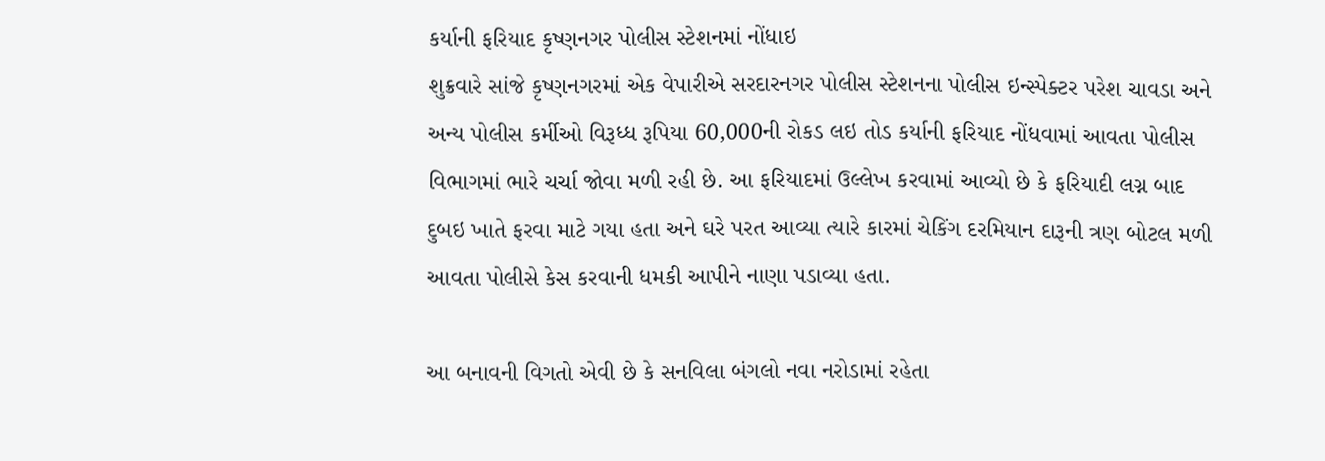કર્યાની ફરિયાદ કૃષ્ણનગર પોલીસ સ્ટેશનમાં નોંધાઇ
શુક્રવારે સાંજે કૃષ્ણનગરમાં એક વેપારીએ સરદારનગર પોલીસ સ્ટેશનના પોલીસ ઇન્સ્પેક્ટર પરેશ ચાવડા અને અન્ય પોલીસ કર્મીઓ વિરૂધ્ધ રૂપિયા 60,000ની રોકડ લઇ તોડ કર્યાની ફરિયાદ નોંધવામાં આવતા પોલીસ વિભાગમાં ભારે ચર્ચા જોવા મળી રહી છે. આ ફરિયાદમાં ઉલ્લેખ કરવામાં આવ્યો છે કે ફરિયાદી લગ્ન બાદ દુબઇ ખાતે ફરવા માટે ગયા હતા અને ઘરે પરત આવ્યા ત્યારે કારમાં ચેકિંગ દરમિયાન દારૂની ત્રણ બોટલ મળી આવતા પોલીસે કેસ કરવાની ધમકી આપીને નાણા પડાવ્યા હતા.

આ બનાવની વિગતો એવી છે કે સનવિલા બંગલો નવા નરોડામાં રહેતા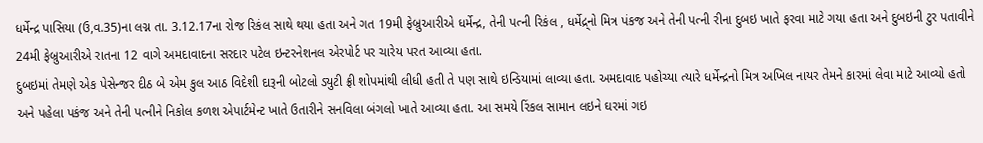ધર્મેન્દ્ર પાસિયા (ઉ,વ.35)ના લગ્ન તા. 3.12.17ના રોજ રિકંલ સાથે થયા હતા અને ગત 19મી ફેબ્રુઆરીએ ધર્મેન્દ્ર, તેની પત્ની રિકંલ , ધર્મેદ્ર્નો મિત્ર પંકજ અને તેની પત્ની રીના દુબઇ ખાતે ફરવા માટે ગયા હતા અને દુબઇની ટુર પતાવીને 24મી ફેબ્રુઆરીએ રાતના 12 વાગે અમદાવાદના સરદાર પટેલ ઇન્ટરનેશનલ એરપોર્ટ પર ચારેય પરત આવ્યા હતા.
દુબઇમાં તેમણે એક પેસેન્જર દીઠ બે એમ કુલ આઠ વિદેશી દારૂની બોટલો ડ્યુટી ફ્રી શોપમાંથી લીધી હતી તે પણ સાથે ઇન્ડિયામાં લાવ્યા હતા. અમદાવાદ પહોચ્યા ત્યારે ધર્મેન્દ્રનો મિત્ર અખિલ નાયર તેમને કારમાં લેવા માટે આવ્યો હતો અને પહેલા પકંજ અને તેની પત્નીને નિકોલ કળશ એપાર્ટમેન્ટ ખાતે ઉતારીને સનવિલા બંગલો ખાતે આવ્યા હતા. આ સમયે રિંકલ સામાન લઇને ઘરમાં ગઇ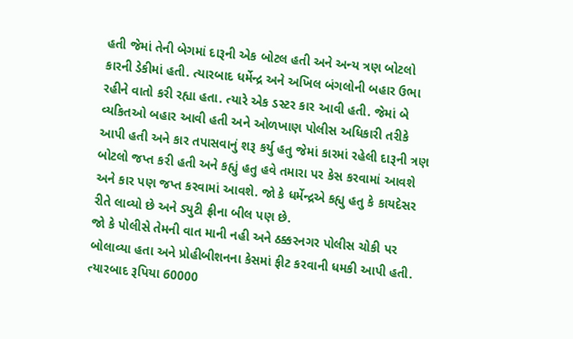હતી જેમાં તેની બેગમાં દારૂની એક બોટલ હતી અને અન્ય ત્રણ બોટલો કારની ડેકીમાં હતી. ત્યારબાદ ધર્મેન્દ્ર અને અખિલ બંગલોની બહાર ઉભા રહીને વાતો કરી રહ્યા હતા. ત્યારે એક ડસ્ટર કાર આવી હતી. જેમાં બે વ્યકિતઓ બહાર આવી હતી અને ઓળખાણ પોલીસ અધિકારી તરીકે આપી હતી અને કાર તપાસવાનું શરૂ કર્યુ હતુ જેમાં કારમાં રહેલી દારૂની ત્રણ બોટલો જપ્ત કરી હતી અને કહ્યું હતુ હવે તમારા પર કેસ કરવામાં આવશે અને કાર પણ જપ્ત કરવામાં આવશે. જો કે ધર્મેન્દ્રએ કહ્યુ હતુ કે કાયદેસર રીતે લાવ્યો છે અને ડ્યુટી ફ્રીના બીલ પણ છે.
જો કે પોલીસે તેમની વાત માની નહી અને ઠક્કરનગર પોલીસ ચોકી પર બોલાવ્યા હતા અને પ્રોહીબીશનના કેસમાં ફીટ કરવાની ધમકી આપી હતી. ત્યારબાદ રૂપિયા 60000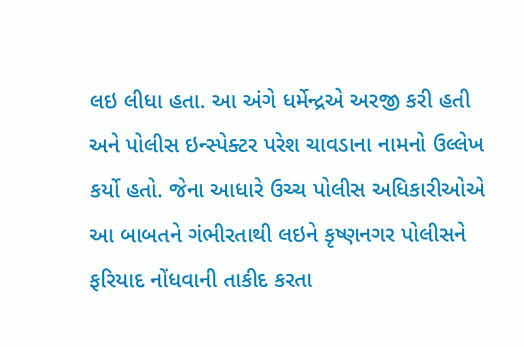લઇ લીધા હતા. આ અંગે ધર્મેન્દ્રએ અરજી કરી હતી અને પોલીસ ઇન્સ્પેક્ટર પરેશ ચાવડાના નામનો ઉલ્લેખ કર્યો હતો. જેના આધારે ઉચ્ચ પોલીસ અધિકારીઓએ આ બાબતને ગંભીરતાથી લઇને કૃષ્ણનગર પોલીસને ફરિયાદ નોંધવાની તાકીદ કરતા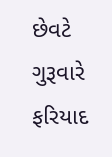છેવટે ગુરૂવારે ફરિયાદ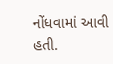નોંધવામાં આવી હતી.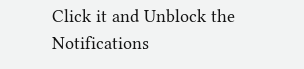Click it and Unblock the Notifications